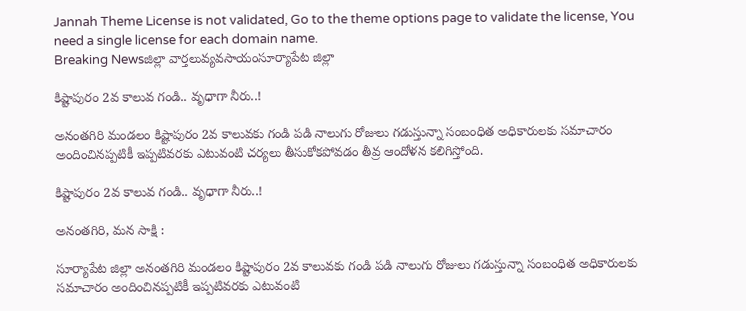Jannah Theme License is not validated, Go to the theme options page to validate the license, You need a single license for each domain name.
Breaking Newsజిల్లా వార్తలువ్యవసాయంసూర్యాపేట జిల్లా

కిష్టాపురం 2వ కాలువ గండి.. వృధాగా నీరు..!

అనంతగిరి మండలం కిష్టాపురం 2వ కాలువకు గండి పడి నాలుగు రోజులు గడుస్తున్నా సంబంధిత అధికారులకు సమాచారం అందించినప్పటికీ ఇప్పటివరకు ఎటువంటి చర్యలు తీసుకోకపోవడం తీవ్ర ఆందోళన కలిగిస్తోంది.

కిష్టాపురం 2వ కాలువ గండి.. వృధాగా నీరు..!

అనంతగిరి, మన సాక్షి :

సూర్యాపేట జిల్లా అనంతగిరి మండలం కిష్టాపురం 2వ కాలువకు గండి పడి నాలుగు రోజులు గడుస్తున్నా సంబంధిత అధికారులకు సమాచారం అందించినప్పటికీ ఇప్పటివరకు ఎటువంటి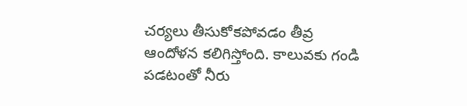చర్యలు తీసుకోకపోవడం తీవ్ర ఆందోళన కలిగిస్తోంది. కాలువకు గండి పడటంతో నీరు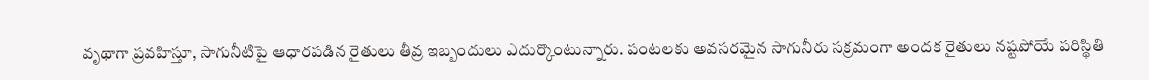వృథాగా ప్రవహిస్తూ, సాగునీటిపై ఆధారపడిన రైతులు తీవ్ర ఇబ్బందులు ఎదుర్కొంటున్నారు. పంటలకు అవసరమైన సాగునీరు సక్రమంగా అందక రైతులు నష్టపోయే పరిస్థితి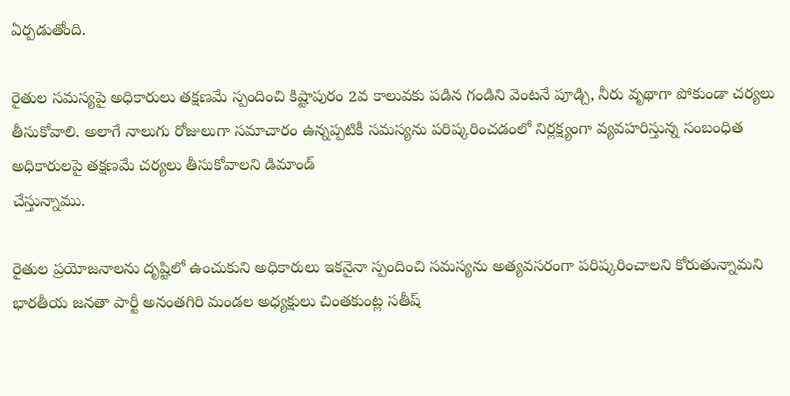ఏర్పడుతోంది.

రైతుల సమస్యపై అధికారులు తక్షణమే స్పందించి కిష్టాపురం 2వ కాలువకు పడిన గండిని వెంటనే పూడ్చి, నీరు వృథాగా పోకుండా చర్యలు తీసుకోవాలి. అలాగే నాలుగు రోజులుగా సమాచారం ఉన్నప్పటికీ సమస్యను పరిష్కరించడంలో నిర్లక్ష్యంగా వ్యవహరిస్తున్న సంబంధిత అధికారులపై తక్షణమే చర్యలు తీసుకోవాలని డిమాండ్
చేస్తున్నాము.

రైతుల ప్రయోజనాలను దృష్టిలో ఉంచుకుని అధికారులు ఇకనైనా స్పందించి సమస్యను అత్యవసరంగా పరిష్కరించాలని కోరుతున్నామని భారతీయ జనతా పార్టీ అనంతగిరి మండల అధ్యక్షులు చింతకుంట్ల సతీష్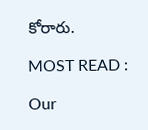కోరారు.

MOST READ :

Our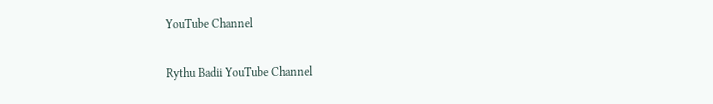YouTube Channel

Rythu Badii YouTube Channel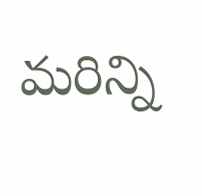మరిన్ని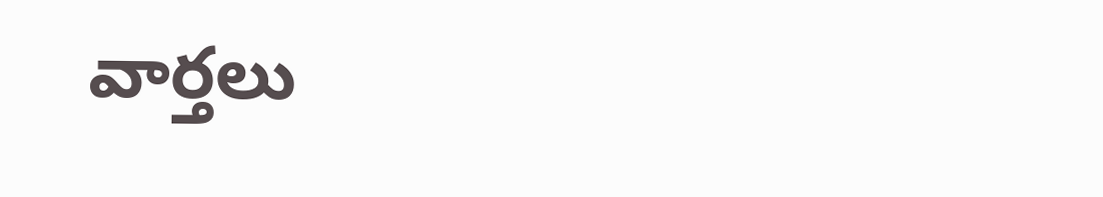వార్తలు